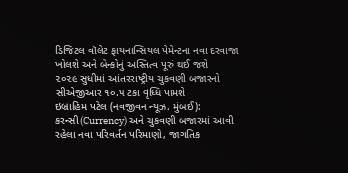ડિજિટલ વૉલેટ ફાયનાન્સિયલ પેમેન્ટના નવા દરવાજા ખોલશે અને બેન્કોનું અસ્તિત્વ પૂરું થઈ જશે
૨૦૨૯ સુધીમાં આંતરરાષ્ટ્રીય ચુકવણી બજારનો સીએજીઆર ૧૦.૫ ટકા વૃધ્ધિ પામશે
ઇબ્રાહિમ પટેલ (નવજીવન ન્યૂઝ. મુંબઈ): કરન્સી(Currency) અને ચુકવણી બજારમાં આવી રહેલા નવા પરિવર્તન પરિમાણો, જાગતિક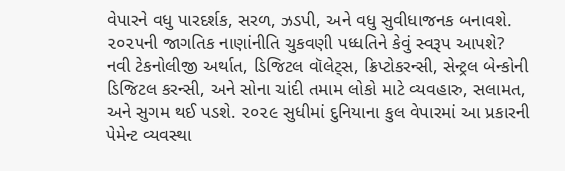વેપારને વધુ પારદર્શક, સરળ, ઝડપી, અને વધુ સુવીધાજનક બનાવશે. ૨૦૨૫ની જાગતિક નાણાંનીતિ ચુકવણી પધ્ધતિને કેવું સ્વરૂપ આપશે? નવી ટેકનોલીજી અર્થાત, ડિજિટલ વૉલેટ્સ, ક્રિપ્ટોકરન્સી, સેન્ટ્રલ બેન્કોની ડિજિટલ કરન્સી, અને સોના ચાંદી તમામ લોકો માટે વ્યવહારુ, સલામત, અને સુગમ થઈ પડશે. ૨૦૨૯ સુધીમાં દુનિયાના કુલ વેપારમાં આ પ્રકારની પેમેન્ટ વ્યવસ્થા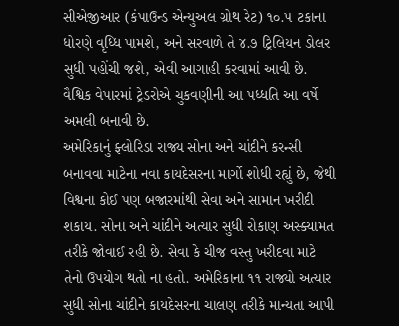સીએજીઆર (કંપાઉન્ડ એન્યુઅલ ગ્રોથ રેટ) ૧૦.૫ ટકાના ધોરણે વૃધ્ધિ પામશે, અને સરવાળે તે ૪.૭ ટ્રિલિયન ડોલર સુધી પહોંચી જશે, એવી આગાહી કરવામાં આવી છે. વૈશ્વિક વેપારમાં ટ્રેડરોએ ચુકવણીની આ પધ્ધતિ આ વર્ષે અમલી બનાવી છે.
અમેરિકાનું ફ્લોરિડા રાજ્ય સોના અને ચાંદીને કરન્સી બનાવવા માટેના નવા કાયદેસરના માર્ગો શોધી રહ્યું છે, જેથી વિશ્વના કોઈ પણ બજારમાંથી સેવા અને સામાન ખરીદી શકાય. સોના અને ચાંદીને અત્યાર સુધી રોકાણ અસ્ક્યામત તરીકે જોવાઈ રહી છે. સેવા કે ચીજ વસ્તુ ખરીદવા માટે તેનો ઉપયોગ થતો ના હતો. અમેરિકાના ૧૧ રાજ્યો અત્યાર સુધી સોના ચાંદીને કાયદેસરના ચાલણ તરીકે માન્યતા આપી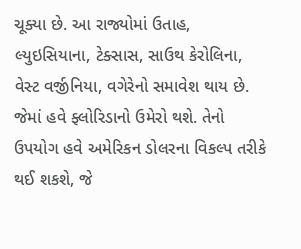ચૂક્યા છે. આ રાજ્યોમાં ઉતાહ, લ્યુઇસિયાના, ટેક્સાસ, સાઉથ કેરોલિના, વેસ્ટ વર્જીનિયા, વગેરેનો સમાવેશ થાય છે. જેમાં હવે ફ્લોરિડાનો ઉમેરો થશે. તેનો ઉપયોગ હવે અમેરિકન ડોલરના વિકલ્પ તરીકે થઈ શકશે, જે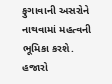ફુગાવાની અસરોને નાથવામાં મહત્વની ભૂમિકા કરશે.
હજારો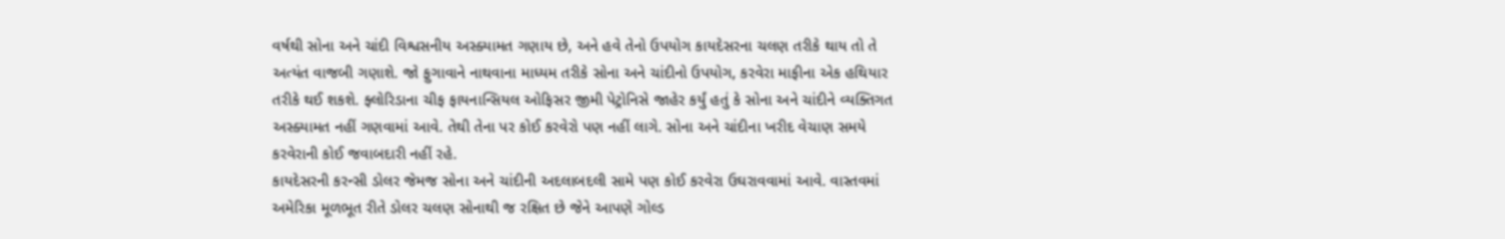વર્ષથી સોના અને ચાંદી વિશ્વસનીય અસ્ક્યામત ગણાય છે, અને હવે તેનો ઉપયોગ કાયદેસરના ચલણ તરીકે થાય તો તે અત્યંત વાજબી ગણાશે. જો ફુગાવાને નાથવાના માધ્યમ તરીકે સોના અને ચાંદીનો ઉપયોગ, કરવેરા માફીના એક હથિયાર તરીકે થઈ શકશે. ફ્લોરિડાના ચીફ ફાયનાન્સિયલ ઓફિસર જીમી પેટ્રોનિસે જાહેર કર્યું હતું કે સોના અને ચાંદીને વ્યક્તિગત અસ્ક્યામત નહીં ગણવામાં આવે. તેથી તેના પર કોઈ કરવેરો પણ નહીં લાગે. સોના અને ચાંદીના ખરીદ વેચાણ સમયે કરવેરાની કોઈ જવાબદારી નહીં રહે.
કાયદેસરની કરન્સી ડોલર જેમજ સોના અને ચાંદીની અદલાબદલી સામે પણ કોઈ કરવેરા ઉઘરાવવામાં આવે. વાસ્તવમાં અમેરિકા મૂળભૂત રીતે ડોલર ચલણ સોનાથી જ રક્ષિત છે જેને આપણે ગોલ્ડ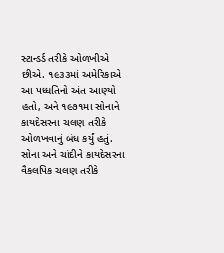સ્ટાન્ડર્ડ તરીકે ઓળખીએ છીએ. ૧૯૩૩માં અમેરિકાએ આ પધ્ધતિનો અંત આણ્યો હતો, અને ૧૯૭૧મા સોનાને કાયદેસરના ચલણ તરીકે ઓળખવાનું બંધ કર્યું હતું. સોના અને ચાંદીને કાયદેસરના વૈકલપિક ચલણ તરીકે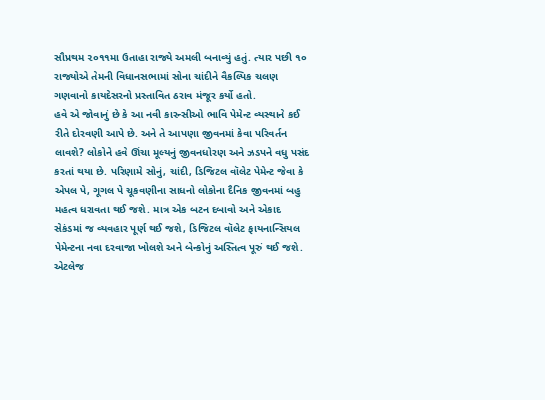સૌપ્રથમ ૨૦૧૧મા ઉતાહા રાજ્યે અમલી બનાવ્યું હતું. ત્યાર પછી ૧૦ રાજ્યોએ તેમની વિધાનસભામાં સોના ચાંદીને વૈકલ્પિક ચલણ ગણવાનો કાયદેસરનો પ્રસ્તાવિત ઠરાવ મંજૂર કર્યો હતો.
હવે એ જોવાનું છે કે આ નવી કારન્સીઓ ભાવિ પેમેન્ટ વ્યસ્થાને કઈ રીતે દોરવણી આપે છે. અને તે આપણા જીવનમાં કેવા પરિવર્તન લાવશે? લોકોને હવે ઊંચા મૂલ્યનું જીવનધોરણ અને ઝડપને વધુ પસંદ કરતાં થયા છે. પરિણામે સોનું, ચાંદી, ડિજિટલ વૉલેટ પેમેન્ટ જેવા કે એપલ પે, ગૂગલ પે ચૂકવણીના સાધનો લોકોના દૈનિક જીવનમાં બહુ મહત્વ ધરાવતા થઈ જશે. માત્ર એક બટન દબાવો અને એકાદ સેકંડમાં જ વ્યવહાર પૂર્ણ થઈ જશે, ડિજિટલ વૉલેટ ફાયનાન્સિયલ પેમેન્ટના નવા દરવાજા ખોલશે અને બેન્કોનું અસ્તિત્વ પૂરું થઈ જશે. એટલેજ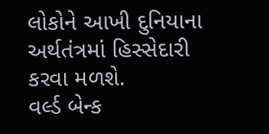લોકોને આખી દુનિયાના અર્થતંત્રમાં હિસ્સેદારી કરવા મળશે.
વર્લ્ડ બેન્ક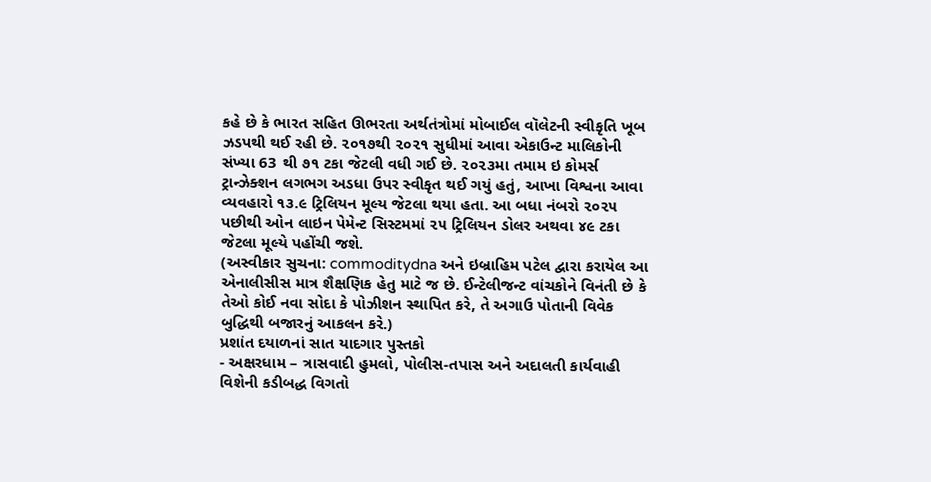કહે છે કે ભારત સહિત ઊભરતા અર્થતંત્રોમાં મોબાઈલ વૉલેટની સ્વીકૃતિ ખૂબ ઝડપથી થઈ રહી છે. ૨૦૧૭થી ૨૦૨૧ સુધીમાં આવા એકાઉન્ટ માલિકોની સંખ્યા 63 થી ૭૧ ટકા જેટલી વધી ગઈ છે. ૨૦૨૩મા તમામ ઇ કોમર્સ ટ્રાન્ઝેક્શન લગભગ અડધા ઉપર સ્વીકૃત થઈ ગયું હતું, આખા વિશ્વના આવા વ્યવહારો ૧૩.૯ ટ્રિલિયન મૂલ્ય જેટલા થયા હતા. આ બધા નંબરો ૨૦૨૫ પછીથી ઓન લાઇન પેમેન્ટ સિસ્ટમમાં ૨૫ ટ્રિલિયન ડોલર અથવા ૪૯ ટકા જેટલા મૂલ્યે પહોંચી જશે.
(અસ્વીકાર સુચના: commoditydna અને ઇબ્રાહિમ પટેલ દ્વારા કરાયેલ આ એનાલીસીસ માત્ર શૈક્ષણિક હેતુ માટે જ છે. ઈન્ટેલીજન્ટ વાંચકોને વિનંતી છે કે તેઓ કોઈ નવા સોદા કે પોઝીશન સ્થાપિત કરે, તે અગાઉ પોતાની વિવેક બુદ્ધિથી બજારનું આકલન કરે.)
પ્રશાંત દયાળનાં સાત યાદગાર પુસ્તકો
- અક્ષરધામ – ત્રાસવાદી હુમલો, પોલીસ-તપાસ અને અદાલતી કાર્યવાહી વિશેની કડીબદ્ધ વિગતો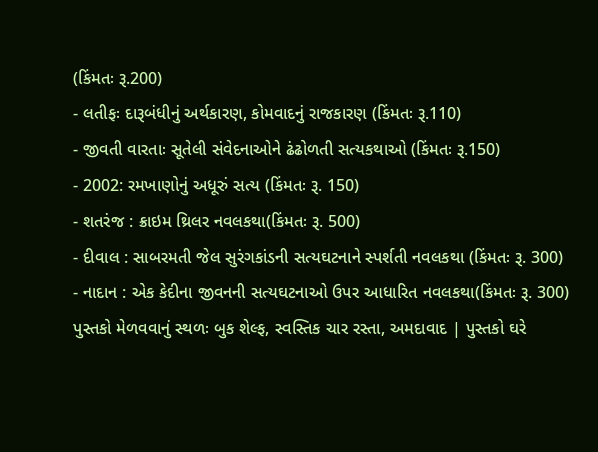(કિંમતઃ રૂ.200)
- લતીફઃ દારૂબંધીનું અર્થકારણ, કોમવાદનું રાજકારણ (કિંમતઃ રૂ.110)
- જીવતી વારતાઃ સૂતેલી સંવેદનાઓને ઢંઢોળતી સત્યકથાઓ (કિંમતઃ રૂ.150)
- 2002: રમખાણોનું અધૂરું સત્ય (કિંમતઃ રૂ. 150)
- શતરંજ : ક્રાઇમ થ્રિલર નવલકથા(કિંમતઃ રૂ. 500)
- દીવાલ : સાબરમતી જેલ સુરંગકાંડની સત્યઘટનાને સ્પર્શતી નવલકથા (કિંમતઃ રૂ. 300)
- નાદાન : એક કેદીના જીવનની સત્યઘટનાઓ ઉપર આધારિત નવલકથા(કિંમતઃ રૂ. 300)
પુસ્તકો મેળવવાનું સ્થળઃ બુક શેલ્ફ, સ્વસ્તિક ચાર રસ્તા, અમદાવાદ | પુસ્તકો ઘરે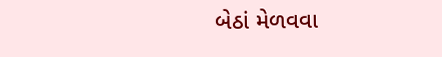બેઠાં મેળવવા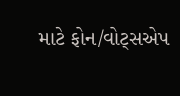માટે ફોન/વોટ્સએપ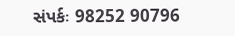સંપર્કઃ 98252 90796